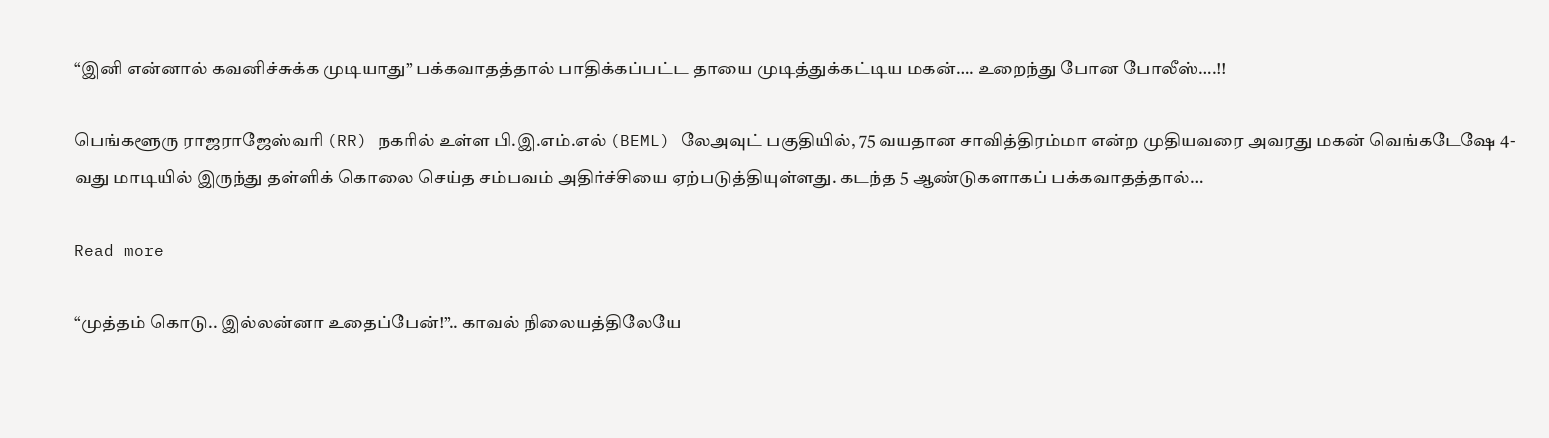“இனி என்னால் கவனிச்சுக்க முடியாது” பக்கவாதத்தால் பாதிக்கப்பட்ட தாயை முடித்துக்கட்டிய மகன்…. உறைந்து போன போலீஸ்….!!

பெங்களூரு ராஜராஜேஸ்வரி (RR) நகரில் உள்ள பி.இ.எம்.எல் (BEML) லேஅவுட் பகுதியில், 75 வயதான சாவித்திரம்மா என்ற முதியவரை அவரது மகன் வெங்கடேஷே 4-வது மாடியில் இருந்து தள்ளிக் கொலை செய்த சம்பவம் அதிர்ச்சியை ஏற்படுத்தியுள்ளது. கடந்த 5 ஆண்டுகளாகப் பக்கவாதத்தால்…

Read more

“முத்தம் கொடு.. இல்லன்னா உதைப்பேன்!”.. காவல் நிலையத்திலேயே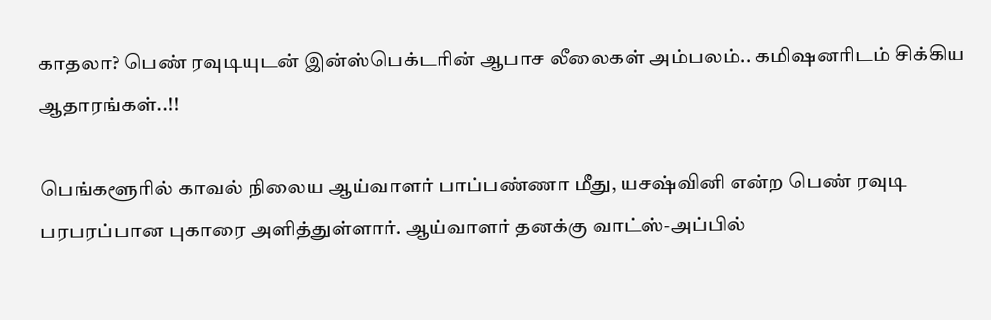காதலா? பெண் ரவுடியுடன் இன்ஸ்பெக்டரின் ஆபாச லீலைகள் அம்பலம்.. கமிஷனரிடம் சிக்கிய ஆதாரங்கள்..!!

பெங்களூரில் காவல் நிலைய ஆய்வாளர் பாப்பண்ணா மீது, யசஷ்வினி என்ற பெண் ரவுடி பரபரப்பான புகாரை அளித்துள்ளார். ஆய்வாளர் தனக்கு வாட்ஸ்-அப்பில்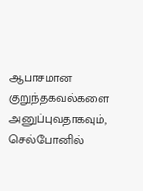ஆபாசமான குறுந்தகவல்களை அனுப்புவதாகவும், செல்போனில்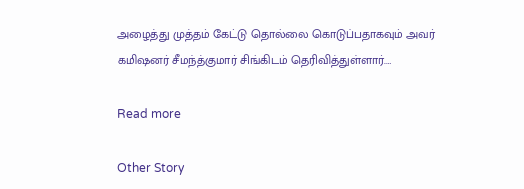அழைத்து முத்தம் கேட்டு தொல்லை கொடுப்பதாகவும் அவர் கமிஷனர் சீமந்த்குமார் சிங்கிடம் தெரிவித்துள்ளார்.…

Read more

Other Story